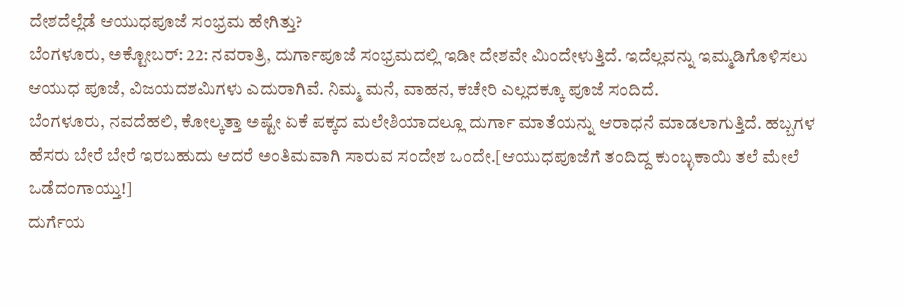ದೇಶದೆಲ್ಲೆಡೆ ಆಯುಧಪೂಜೆ ಸಂಭ್ರಮ ಹೇಗಿತ್ತು?
ಬೆಂಗಳೂರು, ಅಕ್ಟೋಬರ್: 22: ನವರಾತ್ರಿ, ದುರ್ಗಾಪೂಜೆ ಸಂಭ್ರಮದಲ್ಲಿ ಇಡೀ ದೇಶವೇ ಮಿಂದೇಳುತ್ತಿದೆ. ಇದೆಲ್ಲವನ್ನು ಇಮ್ಮಡಿಗೊಳಿಸಲು ಆಯುಧ ಪೂಜೆ, ವಿಜಯದಶಮಿಗಳು ಎದುರಾಗಿವೆ. ನಿಮ್ಮ ಮನೆ, ವಾಹನ, ಕಚೇರಿ ಎಲ್ಲದಕ್ಕೂ ಪೂಜೆ ಸಂದಿದೆ.
ಬೆಂಗಳೂರು, ನವದೆಹಲಿ, ಕೋಲ್ಕತ್ತಾ ಅಷ್ಟೇ ಏಕೆ ಪಕ್ಕದ ಮಲೇಶಿಯಾದಲ್ಲೂ ದುರ್ಗಾ ಮಾತೆಯನ್ನು ಆರಾಧನೆ ಮಾಡಲಾಗುತ್ತಿದೆ. ಹಬ್ಬಗಳ ಹೆಸರು ಬೇರೆ ಬೇರೆ ಇರಬಹುದು ಆದರೆ ಅಂತಿಮವಾಗಿ ಸಾರುವ ಸಂದೇಶ ಒಂದೇ.[ಆಯುಧಪೂಜೆಗೆ ತಂದಿದ್ದ ಕುಂಬ್ಳಕಾಯಿ ತಲೆ ಮೇಲೆ ಒಡೆದಂಗಾಯ್ತು!]
ದುರ್ಗೆಯ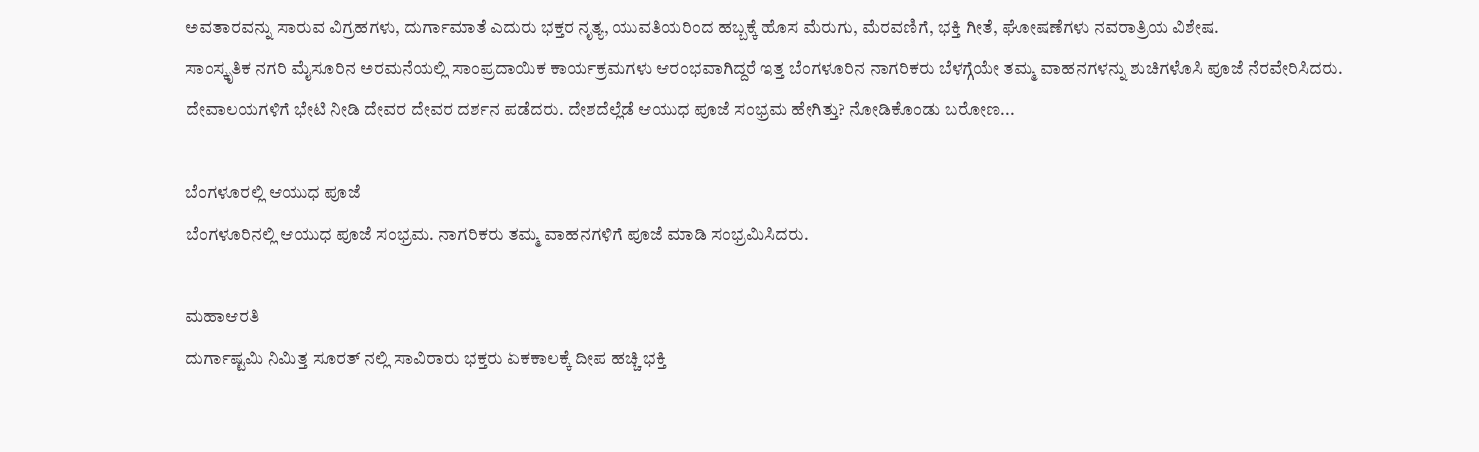ಅವತಾರವನ್ನು ಸಾರುವ ವಿಗ್ರಹಗಳು, ದುರ್ಗಾಮಾತೆ ಎದುರು ಭಕ್ತರ ನೃತ್ಯ, ಯುವತಿಯರಿಂದ ಹಬ್ಬಕ್ಕೆ ಹೊಸ ಮೆರುಗು, ಮೆರವಣಿಗೆ, ಭಕ್ತಿ ಗೀತೆ, ಘೋಷಣೆಗಳು ನವರಾತ್ರಿಯ ವಿಶೇಷ.
ಸಾಂಸ್ಕೃತಿಕ ನಗರಿ ಮೈಸೂರಿನ ಅರಮನೆಯಲ್ಲಿ ಸಾಂಪ್ರದಾಯಿಕ ಕಾರ್ಯಕ್ರಮಗಳು ಆರಂಭವಾಗಿದ್ದರೆ ಇತ್ತ ಬೆಂಗಳೂರಿನ ನಾಗರಿಕರು ಬೆಳಗ್ಗೆಯೇ ತಮ್ಮ ವಾಹನಗಳನ್ನು ಶುಚಿಗಳೊಸಿ ಪೂಜೆ ನೆರವೇರಿಸಿದರು. ದೇವಾಲಯಗಳಿಗೆ ಭೇಟಿ ನೀಡಿ ದೇವರ ದೇವರ ದರ್ಶನ ಪಡೆದರು. ದೇಶದೆಲ್ಲೆಡೆ ಆಯುಧ ಪೂಜೆ ಸಂಭ್ರಮ ಹೇಗಿತ್ತು? ನೋಡಿಕೊಂಡು ಬರೋಣ...

ಬೆಂಗಳೂರಲ್ಲಿ ಆಯುಧ ಪೂಜೆ
ಬೆಂಗಳೂರಿನಲ್ಲಿ ಆಯುಧ ಪೂಜೆ ಸಂಭ್ರಮ. ನಾಗರಿಕರು ತಮ್ಮ ವಾಹನಗಳಿಗೆ ಪೂಜೆ ಮಾಡಿ ಸಂಭ್ರಮಿಸಿದರು.

ಮಹಾಆರತಿ
ದುರ್ಗಾಷ್ಟಮಿ ನಿಮಿತ್ತ ಸೂರತ್ ನಲ್ಲಿ ಸಾವಿರಾರು ಭಕ್ತರು ಏಕಕಾಲಕ್ಕೆ ದೀಪ ಹಚ್ಚಿ ಭಕ್ತಿ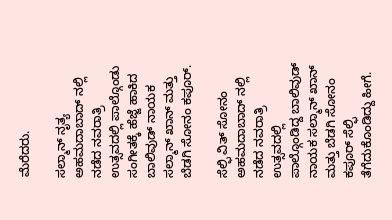ಮೆರೆದರು.

ಸಲ್ಮಾನ್ ನೃತ್ಯ
ಅಹಮದಾಬಾದ್ ನಲ್ಲಿ ನಡೆದ ನವರಾತ್ರಿ ಉತ್ಸವದಲ್ಲಿ ಪಾಲ್ಗೊಂಡು ಸಂಗೀತಕ್ಕೆ ಹೆಜ್ಜೆ ಹಾಕಿದ ಬಾಲಿವುಡ್ ನಾಯಕ ಸಲ್ಮಾನ್ ಖಾನ್ ಮತ್ತು ಬೆಡಗಿ ಸೋನಂ ಕಪೂರ್.

ಸೆಲ್ಫಿ ವಿತ್ ಸೋನಂ
ಅಹಮದಾಬಾದ್ ನಲ್ಲಿ ನಡೆದ ನವರಾತ್ರಿ ಉತ್ಸವದಲ್ಲಿ ಪಾಲ್ಗೊಂಡಿದ್ದ ಬಾಲಿವುಡ್ ನಾಯಕ ಸಲ್ಮಾನ್ ಖಾನ್ ಮತ್ತು ಬೆಡಗಿ ಸೋನಂ ಕಪೂರ್ ಸೆಲ್ಫಿ ತೆಗೆದುಕೊಂಡಿದ್ದು ಹೀಗೆ.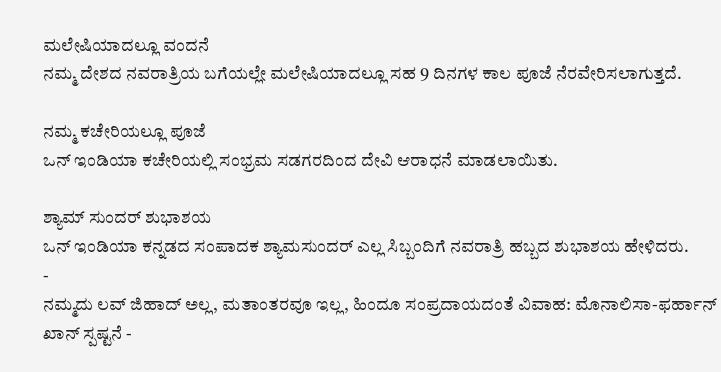ಮಲೇಷಿಯಾದಲ್ಲೂ ವಂದನೆ
ನಮ್ಮ ದೇಶದ ನವರಾತ್ರಿಯ ಬಗೆಯಲ್ಲೇ ಮಲೇಷಿಯಾದಲ್ಲೂ ಸಹ 9 ದಿನಗಳ ಕಾಲ ಪೂಜೆ ನೆರವೇರಿಸಲಾಗುತ್ತದೆ.

ನಮ್ಮ ಕಚೇರಿಯಲ್ಲೂ ಪೂಜೆ
ಒನ್ ಇಂಡಿಯಾ ಕಚೇರಿಯಲ್ಲಿ ಸಂಭ್ರಮ ಸಡಗರದಿಂದ ದೇವಿ ಆರಾಧನೆ ಮಾಡಲಾಯಿತು.

ಶ್ಯಾಮ್ ಸುಂದರ್ ಶುಭಾಶಯ
ಒನ್ ಇಂಡಿಯಾ ಕನ್ನಡದ ಸಂಪಾದಕ ಶ್ಯಾಮಸುಂದರ್ ಎಲ್ಲ ಸಿಬ್ಬಂದಿಗೆ ನವರಾತ್ರಿ ಹಬ್ಬದ ಶುಭಾಶಯ ಹೇಳಿದರು.
-
ನಮ್ಮದು ಲವ್ ಜಿಹಾದ್ ಅಲ್ಲ, ಮತಾಂತರವೂ ಇಲ್ಲ, ಹಿಂದೂ ಸಂಪ್ರದಾಯದಂತೆ ವಿವಾಹ: ಮೊನಾಲಿಸಾ-ಫರ್ಹಾನ್ ಖಾನ್ ಸ್ಪಷ್ಟನೆ -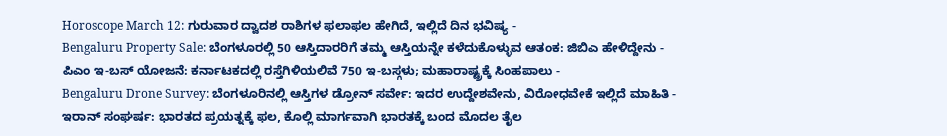Horoscope March 12: ಗುರುವಾರ ದ್ವಾದಶ ರಾಶಿಗಳ ಫಲಾಫಲ ಹೇಗಿದೆ, ಇಲ್ಲಿದೆ ದಿನ ಭವಿಷ್ಯ -
Bengaluru Property Sale: ಬೆಂಗಳೂರಲ್ಲಿ 50 ಆಸ್ತಿದಾರರಿಗೆ ತಮ್ಮ ಆಸ್ತಿಯನ್ನೇ ಕಳೆದುಕೊಳ್ಳುವ ಆತಂಕ: ಜಿಬಿಎ ಹೇಳಿದ್ದೇನು -
ಪಿಎಂ ಇ-ಬಸ್ ಯೋಜನೆ: ಕರ್ನಾಟಕದಲ್ಲಿ ರಸ್ತೆಗಿಳಿಯಲಿವೆ 750 ಇ-ಬಸ್ಗಳು; ಮಹಾರಾಷ್ಟ್ರಕ್ಕೆ ಸಿಂಹಪಾಲು -
Bengaluru Drone Survey: ಬೆಂಗಳೂರಿನಲ್ಲಿ ಆಸ್ತಿಗಳ ಡ್ರೋನ್ ಸರ್ವೇ: ಇದರ ಉದ್ದೇಶವೇನು, ವಿರೋಧವೇಕೆ ಇಲ್ಲಿದೆ ಮಾಹಿತಿ -
ಇರಾನ್ ಸಂಘರ್ಷ: ಭಾರತದ ಪ್ರಯತ್ನಕ್ಕೆ ಫಲ, ಕೊಲ್ಲಿ ಮಾರ್ಗವಾಗಿ ಭಾರತಕ್ಕೆ ಬಂದ ಮೊದಲ ತೈಲ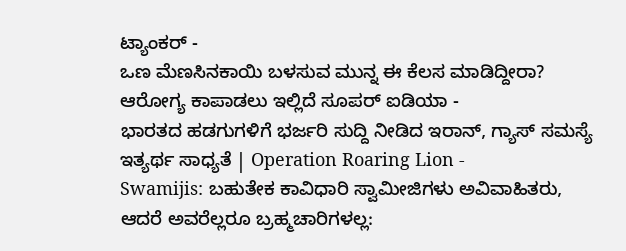ಟ್ಯಾಂಕರ್ -
ಒಣ ಮೆಣಸಿನಕಾಯಿ ಬಳಸುವ ಮುನ್ನ ಈ ಕೆಲಸ ಮಾಡಿದ್ದೀರಾ? ಆರೋಗ್ಯ ಕಾಪಾಡಲು ಇಲ್ಲಿದೆ ಸೂಪರ್ ಐಡಿಯಾ -
ಭಾರತದ ಹಡಗುಗಳಿಗೆ ಭರ್ಜರಿ ಸುದ್ದಿ ನೀಡಿದ ಇರಾನ್, ಗ್ಯಾಸ್ ಸಮಸ್ಯೆ ಇತ್ಯರ್ಥ ಸಾಧ್ಯತೆ | Operation Roaring Lion -
Swamijis: ಬಹುತೇಕ ಕಾವಿಧಾರಿ ಸ್ವಾಮೀಜಿಗಳು ಅವಿವಾಹಿತರು, ಆದರೆ ಅವರೆಲ್ಲರೂ ಬ್ರಹ್ಮಚಾರಿಗಳಲ್ಲ: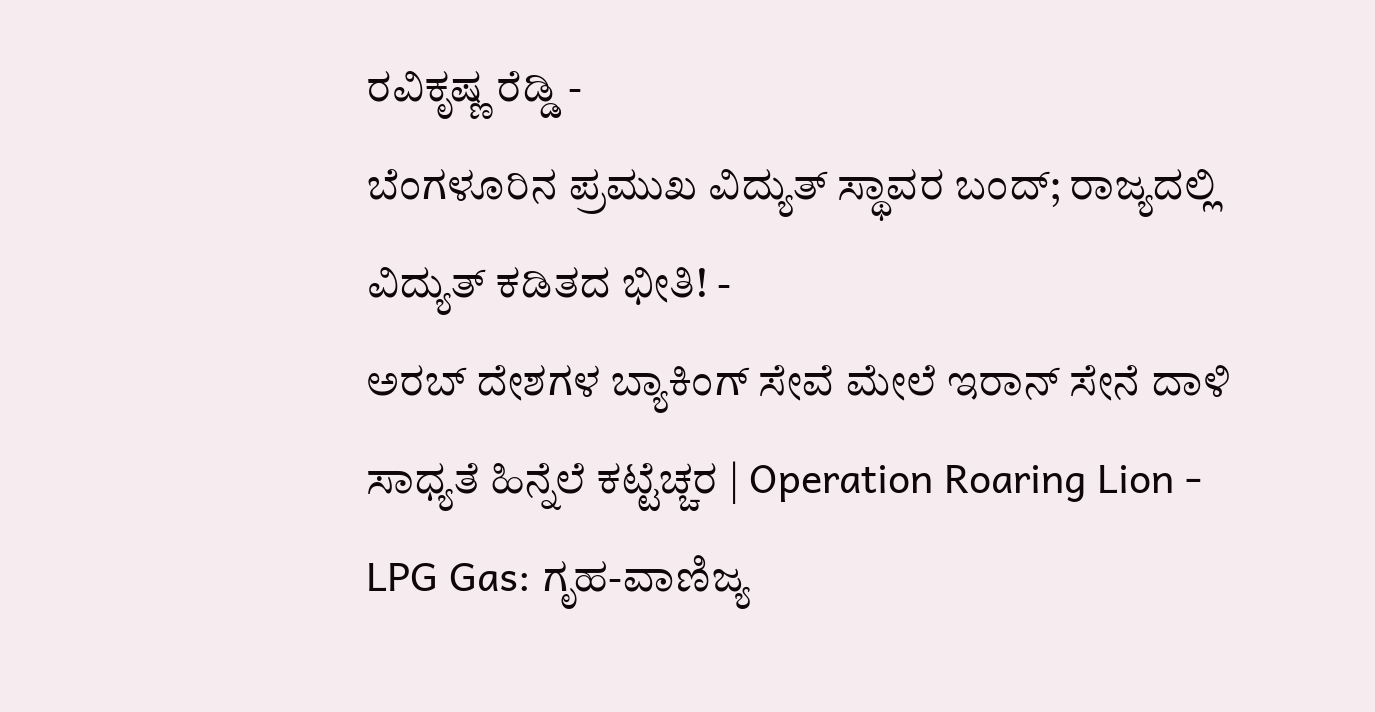ರವಿಕೃಷ್ಣ ರೆಡ್ಡಿ -
ಬೆಂಗಳೂರಿನ ಪ್ರಮುಖ ವಿದ್ಯುತ್ ಸ್ಥಾವರ ಬಂದ್; ರಾಜ್ಯದಲ್ಲಿ ವಿದ್ಯುತ್ ಕಡಿತದ ಭೀತಿ! -
ಅರಬ್ ದೇಶಗಳ ಬ್ಯಾಕಿಂಗ್ ಸೇವೆ ಮೇಲೆ ಇರಾನ್ ಸೇನೆ ದಾಳಿ ಸಾಧ್ಯತೆ ಹಿನ್ನೆಲೆ ಕಟ್ಟೆಚ್ಚರ | Operation Roaring Lion -
LPG Gas: ಗೃಹ-ವಾಣಿಜ್ಯ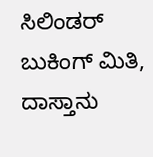ಸಿಲಿಂಡರ್ ಬುಕಿಂಗ್ ಮಿತಿ, ದಾಸ್ತಾನು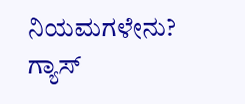ನಿಯಮಗಳೇನು? ಗ್ಯಾಸ್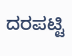ದರಪಟ್ಟಿ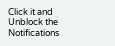Click it and Unblock the Notifications